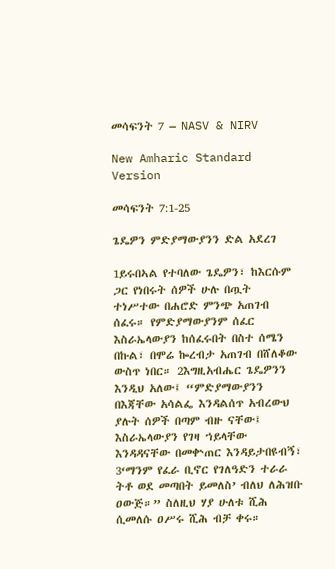መሳፍንት 7 – NASV & NIRV

New Amharic Standard Version

መሳፍንት 7:1-25

ጌዴዎን ምድያማውያንን ድል አደረገ

1ይሩበኣል የተባለው ጌዴዎን፣ ከእርሱም ጋር የነበሩት ሰዎች ሁሉ በጧት ተነሥተው በሐሮድ ምንጭ አጠገብ ሰፈሩ። የምድያማውያንም ሰፈር እስራኤላውያን ከሰፈሩበት በስተ ሰሜን በኩል፣ በሞሬ ኰረብታ አጠገብ በሸለቆው ውስጥ ነበር። 2እግዚአብሔር ጌዴዎንን እንዲህ አለው፤ “ምድያማውያንን በእጃቸው አሳልፌ እንዳልሰጥ አብረውህ ያሉት ሰዎች በጣም ብዙ ናቸው፤ እስራኤላውያን የገዛ ኀይላቸው እንዳዳናቸው በመቍጠር እንዳይታበዩብኝ፣ 3‘ማንም የፈራ ቢኖር የገለዓድን ተራራ ትቶ ወደ መጣበት ይመለስ’ ብለህ ለሕዝቡ ዐውጅ።” ስለዚህ ሃያ ሁለቱ ሺሕ ሲመለሱ ዐሥሩ ሺሕ ብቻ ቀሩ።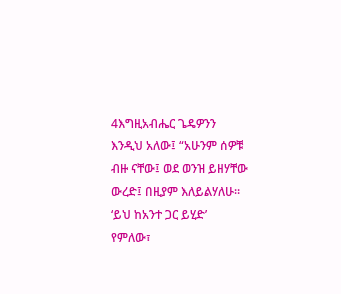4እግዚአብሔር ጌዴዎንን እንዲህ አለው፤ “አሁንም ሰዎቹ ብዙ ናቸው፤ ወደ ወንዝ ይዘሃቸው ውረድ፤ በዚያም እለይልሃለሁ። ‘ይህ ከአንተ ጋር ይሂድ’ የምለው፣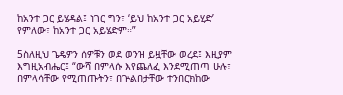ከአንተ ጋር ይሄዳል፤ ነገር ግን፣ ‘ይህ ከአንተ ጋር አይሂድ’ የምለው፣ ከአንተ ጋር አይሄድም።”

5ስለዚህ ጌዴዎን ሰዎቹን ወደ ወንዝ ይዟቸው ወረደ፤ እዚያም እግዚአብሔር፤ “ውሻ በምላሱ እየጨለፈ እንደሚጠጣ ሁሉ፣ በምላሳቸው የሚጠጡትን፣ በጕልበታቸው ተንበርክከው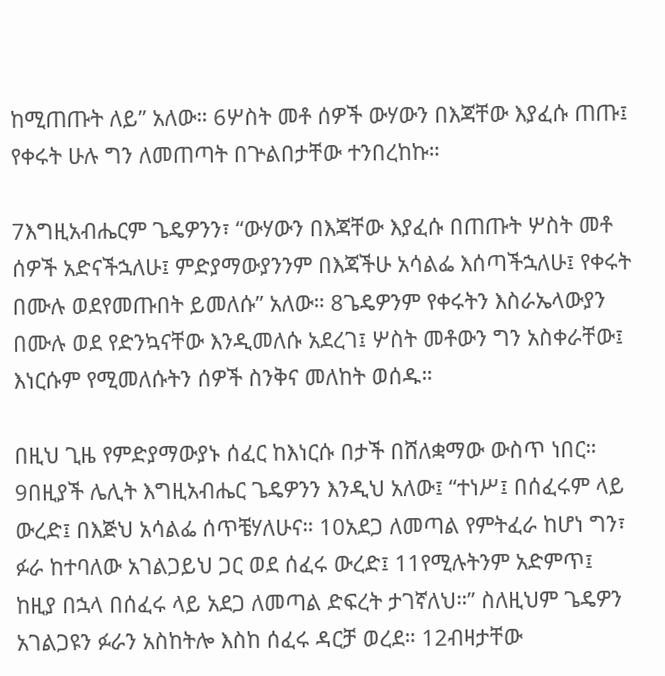ከሚጠጡት ለይ” አለው። 6ሦስት መቶ ሰዎች ውሃውን በእጃቸው እያፈሱ ጠጡ፤ የቀሩት ሁሉ ግን ለመጠጣት በጕልበታቸው ተንበረከኩ።

7እግዚአብሔርም ጌዴዎንን፣ “ውሃውን በእጃቸው እያፈሱ በጠጡት ሦስት መቶ ሰዎች አድናችኋለሁ፤ ምድያማውያንንም በእጃችሁ አሳልፌ እሰጣችኋለሁ፤ የቀሩት በሙሉ ወደየመጡበት ይመለሱ” አለው። 8ጌዴዎንም የቀሩትን እስራኤላውያን በሙሉ ወደ የድንኳናቸው እንዲመለሱ አደረገ፤ ሦስት መቶውን ግን አስቀራቸው፤ እነርሱም የሚመለሱትን ሰዎች ስንቅና መለከት ወሰዱ።

በዚህ ጊዜ የምድያማውያኑ ሰፈር ከእነርሱ በታች በሸለቋማው ውስጥ ነበር። 9በዚያች ሌሊት እግዚአብሔር ጌዴዎንን እንዲህ አለው፤ “ተነሥ፤ በሰፈሩም ላይ ውረድ፤ በእጅህ አሳልፌ ሰጥቼሃለሁና። 10አደጋ ለመጣል የምትፈራ ከሆነ ግን፣ ፉራ ከተባለው አገልጋይህ ጋር ወደ ሰፈሩ ውረድ፤ 11የሚሉትንም አድምጥ፤ ከዚያ በኋላ በሰፈሩ ላይ አደጋ ለመጣል ድፍረት ታገኛለህ።” ስለዚህም ጌዴዎን አገልጋዩን ፉራን አስከትሎ እስከ ሰፈሩ ዳርቻ ወረደ። 12ብዛታቸው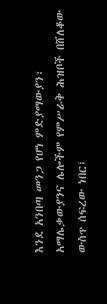እንደ አንበጣ መንጋ የሆነ ምድያማውያን፣ አማሌቃውያንና ሌሎችም የምሥራቅ ሕዝቦች በሸለቆው ውስጥ ሰፍረው ነበር፤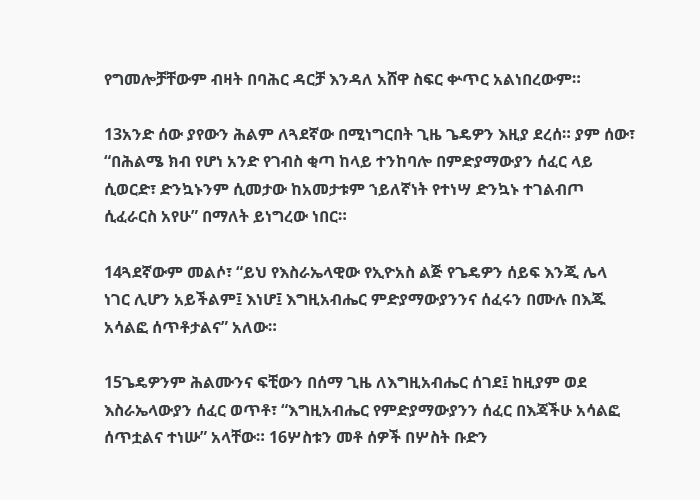የግመሎቻቸውም ብዛት በባሕር ዳርቻ እንዳለ አሸዋ ስፍር ቍጥር አልነበረውም።

13አንድ ሰው ያየውን ሕልም ለጓደኛው በሚነግርበት ጊዜ ጌዴዎን እዚያ ደረሰ። ያም ሰው፣ “በሕልሜ ክብ የሆነ አንድ የገብስ ቂጣ ከላይ ተንከባሎ በምድያማውያን ሰፈር ላይ ሲወርድ፣ ድንኳኑንም ሲመታው ከአመታቱም ኀይለኛነት የተነሣ ድንኳኑ ተገልብጦ ሲፈራርስ አየሁ” በማለት ይነግረው ነበር።

14ጓደኛውም መልሶ፣ “ይህ የእስራኤላዊው የኢዮአስ ልጅ የጌዴዎን ሰይፍ እንጂ ሌላ ነገር ሊሆን አይችልም፤ እነሆ፤ እግዚአብሔር ምድያማውያንንና ሰፈሩን በሙሉ በእጁ አሳልፎ ሰጥቶታልና” አለው።

15ጌዴዎንም ሕልሙንና ፍቺውን በሰማ ጊዜ ለእግዚአብሔር ሰገደ፤ ከዚያም ወደ እስራኤላውያን ሰፈር ወጥቶ፣ “እግዚአብሔር የምድያማውያንን ሰፈር በእጃችሁ አሳልፎ ሰጥቷልና ተነሡ” አላቸው። 16ሦስቱን መቶ ሰዎች በሦስት ቡድን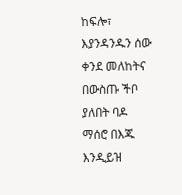ከፍሎ፣ እያንዳንዱን ሰው ቀንደ መለከትና በውስጡ ችቦ ያለበት ባዶ ማሰሮ በእጁ እንዲይዝ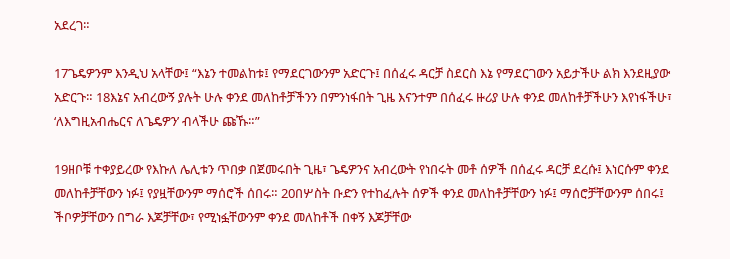አደረገ።

17ጌዴዎንም እንዲህ አላቸው፤ “እኔን ተመልከቱ፤ የማደርገውንም አድርጉ፤ በሰፈሩ ዳርቻ ስደርስ እኔ የማደርገውን አይታችሁ ልክ እንደዚያው አድርጉ። 18እኔና አብረውኝ ያሉት ሁሉ ቀንደ መለከቶቻችንን በምንነፋበት ጊዜ እናንተም በሰፈሩ ዙሪያ ሁሉ ቀንደ መለከቶቻችሁን እየነፋችሁ፣ ‘ለእግዚአብሔርና ለጌዴዎን’ ብላችሁ ጩኹ።”

19ዘቦቹ ተቀያይረው የእኩለ ሌሊቱን ጥበቃ በጀመሩበት ጊዜ፣ ጌዴዎንና አብረውት የነበሩት መቶ ሰዎች በሰፈሩ ዳርቻ ደረሱ፤ እነርሱም ቀንደ መለከቶቻቸውን ነፉ፤ የያዟቸውንም ማሰሮች ሰበሩ። 20በሦስት ቡድን የተከፈሉት ሰዎች ቀንደ መለከቶቻቸውን ነፉ፤ ማሰሮቻቸውንም ሰበሩ፤ ችቦዎቻቸውን በግራ እጆቻቸው፣ የሚነፏቸውንም ቀንደ መለከቶች በቀኝ እጆቻቸው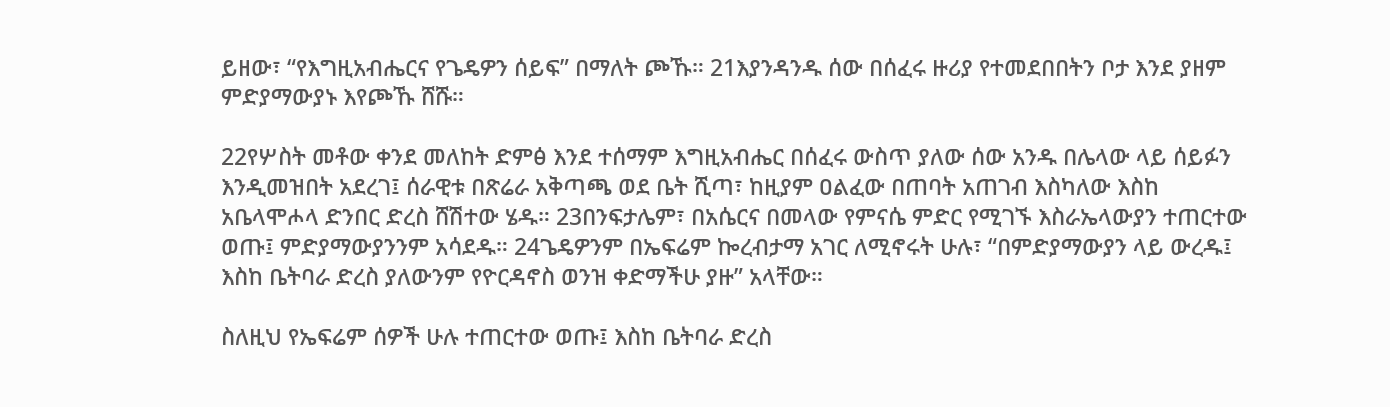ይዘው፣ “የእግዚአብሔርና የጌዴዎን ሰይፍ” በማለት ጮኹ። 21እያንዳንዱ ሰው በሰፈሩ ዙሪያ የተመደበበትን ቦታ እንደ ያዘም ምድያማውያኑ እየጮኹ ሸሹ።

22የሦስት መቶው ቀንደ መለከት ድምፅ እንደ ተሰማም እግዚአብሔር በሰፈሩ ውስጥ ያለው ሰው አንዱ በሌላው ላይ ሰይፉን እንዲመዝበት አደረገ፤ ሰራዊቱ በጽሬራ አቅጣጫ ወደ ቤት ሺጣ፣ ከዚያም ዐልፈው በጠባት አጠገብ እስካለው እስከ አቤላሞሖላ ድንበር ድረስ ሸሽተው ሄዱ። 23በንፍታሌም፣ በአሴርና በመላው የምናሴ ምድር የሚገኙ እስራኤላውያን ተጠርተው ወጡ፤ ምድያማውያንንም አሳደዱ። 24ጌዴዎንም በኤፍሬም ኰረብታማ አገር ለሚኖሩት ሁሉ፣ “በምድያማውያን ላይ ውረዱ፤ እስከ ቤትባራ ድረስ ያለውንም የዮርዳኖስ ወንዝ ቀድማችሁ ያዙ” አላቸው።

ስለዚህ የኤፍሬም ሰዎች ሁሉ ተጠርተው ወጡ፤ እስከ ቤትባራ ድረስ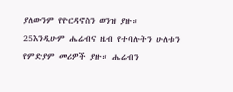ያለውንም የዮርዳኖስን ወንዝ ያዙ። 25እንዲሁም ሔሬብና ዜብ የተባሉትን ሁለቱን የምድያም መሪዎች ያዙ። ሔሬብን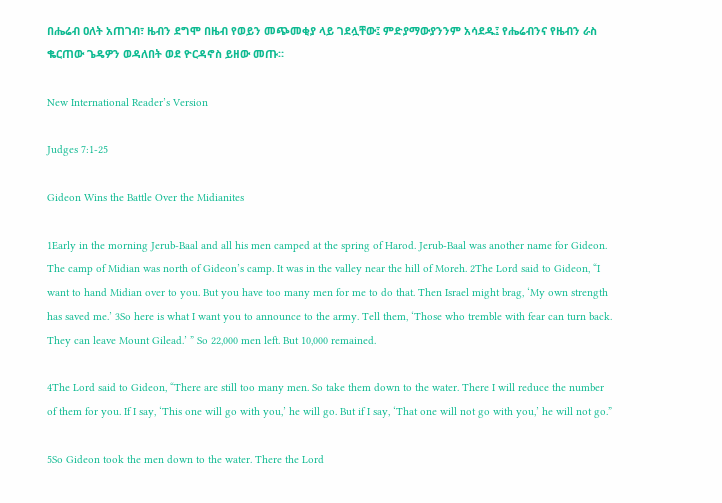በሔሬብ ዐለት አጠገብ፣ ዜብን ደግሞ በዜብ የወይን መጭመቂያ ላይ ገደሏቸው፤ ምድያማውያንንም አሳደዱ፤ የሔሬብንና የዜብን ራስ ቈርጠው ጌዴዎን ወዳለበት ወደ ዮርዳኖስ ይዘው መጡ።

New International Reader’s Version

Judges 7:1-25

Gideon Wins the Battle Over the Midianites

1Early in the morning Jerub-Baal and all his men camped at the spring of Harod. Jerub-Baal was another name for Gideon. The camp of Midian was north of Gideon’s camp. It was in the valley near the hill of Moreh. 2The Lord said to Gideon, “I want to hand Midian over to you. But you have too many men for me to do that. Then Israel might brag, ‘My own strength has saved me.’ 3So here is what I want you to announce to the army. Tell them, ‘Those who tremble with fear can turn back. They can leave Mount Gilead.’ ” So 22,000 men left. But 10,000 remained.

4The Lord said to Gideon, “There are still too many men. So take them down to the water. There I will reduce the number of them for you. If I say, ‘This one will go with you,’ he will go. But if I say, ‘That one will not go with you,’ he will not go.”

5So Gideon took the men down to the water. There the Lord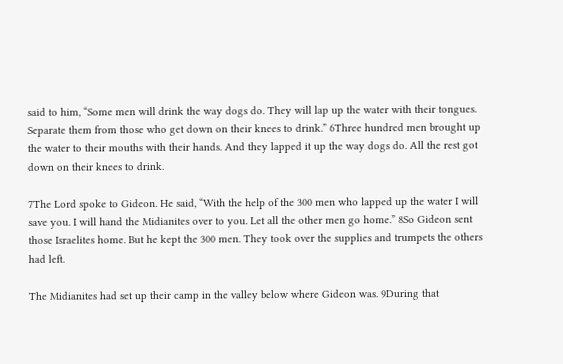said to him, “Some men will drink the way dogs do. They will lap up the water with their tongues. Separate them from those who get down on their knees to drink.” 6Three hundred men brought up the water to their mouths with their hands. And they lapped it up the way dogs do. All the rest got down on their knees to drink.

7The Lord spoke to Gideon. He said, “With the help of the 300 men who lapped up the water I will save you. I will hand the Midianites over to you. Let all the other men go home.” 8So Gideon sent those Israelites home. But he kept the 300 men. They took over the supplies and trumpets the others had left.

The Midianites had set up their camp in the valley below where Gideon was. 9During that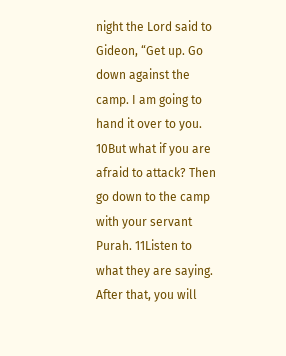night the Lord said to Gideon, “Get up. Go down against the camp. I am going to hand it over to you. 10But what if you are afraid to attack? Then go down to the camp with your servant Purah. 11Listen to what they are saying. After that, you will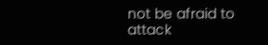not be afraid to attack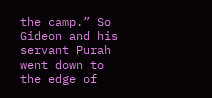the camp.” So Gideon and his servant Purah went down to the edge of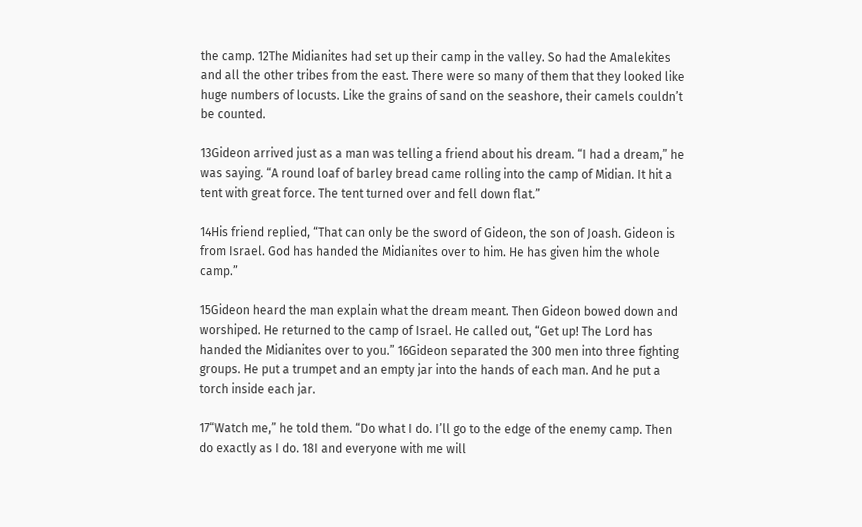the camp. 12The Midianites had set up their camp in the valley. So had the Amalekites and all the other tribes from the east. There were so many of them that they looked like huge numbers of locusts. Like the grains of sand on the seashore, their camels couldn’t be counted.

13Gideon arrived just as a man was telling a friend about his dream. “I had a dream,” he was saying. “A round loaf of barley bread came rolling into the camp of Midian. It hit a tent with great force. The tent turned over and fell down flat.”

14His friend replied, “That can only be the sword of Gideon, the son of Joash. Gideon is from Israel. God has handed the Midianites over to him. He has given him the whole camp.”

15Gideon heard the man explain what the dream meant. Then Gideon bowed down and worshiped. He returned to the camp of Israel. He called out, “Get up! The Lord has handed the Midianites over to you.” 16Gideon separated the 300 men into three fighting groups. He put a trumpet and an empty jar into the hands of each man. And he put a torch inside each jar.

17“Watch me,” he told them. “Do what I do. I’ll go to the edge of the enemy camp. Then do exactly as I do. 18I and everyone with me will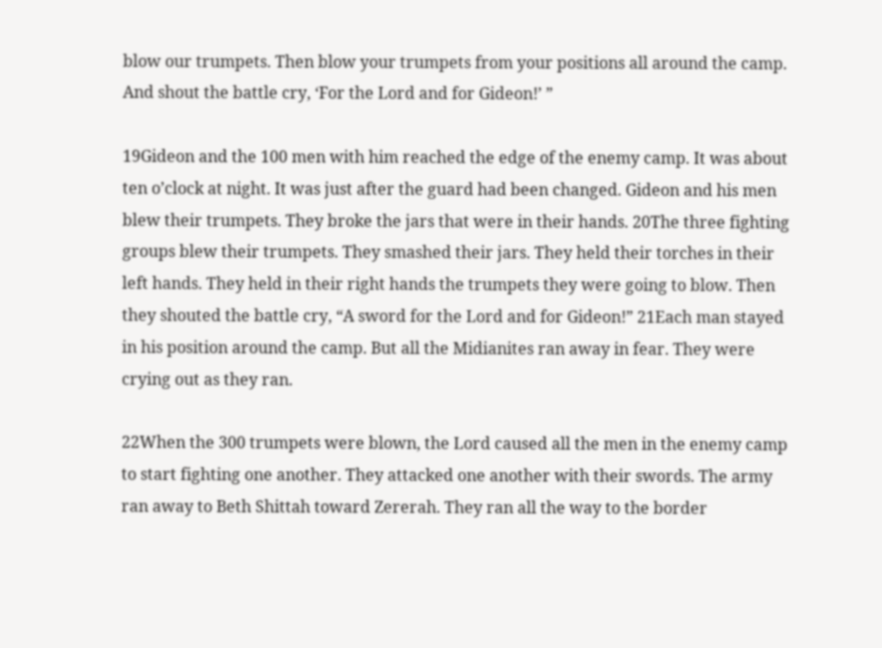blow our trumpets. Then blow your trumpets from your positions all around the camp. And shout the battle cry, ‘For the Lord and for Gideon!’ ”

19Gideon and the 100 men with him reached the edge of the enemy camp. It was about ten o’clock at night. It was just after the guard had been changed. Gideon and his men blew their trumpets. They broke the jars that were in their hands. 20The three fighting groups blew their trumpets. They smashed their jars. They held their torches in their left hands. They held in their right hands the trumpets they were going to blow. Then they shouted the battle cry, “A sword for the Lord and for Gideon!” 21Each man stayed in his position around the camp. But all the Midianites ran away in fear. They were crying out as they ran.

22When the 300 trumpets were blown, the Lord caused all the men in the enemy camp to start fighting one another. They attacked one another with their swords. The army ran away to Beth Shittah toward Zererah. They ran all the way to the border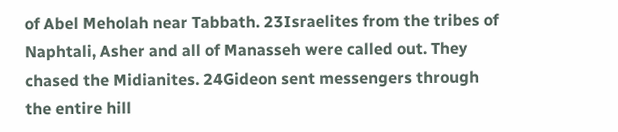of Abel Meholah near Tabbath. 23Israelites from the tribes of Naphtali, Asher and all of Manasseh were called out. They chased the Midianites. 24Gideon sent messengers through the entire hill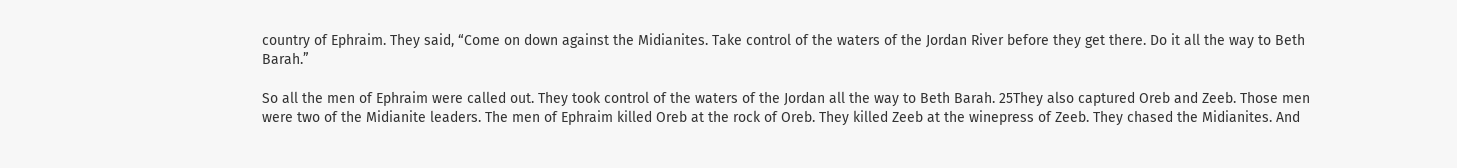country of Ephraim. They said, “Come on down against the Midianites. Take control of the waters of the Jordan River before they get there. Do it all the way to Beth Barah.”

So all the men of Ephraim were called out. They took control of the waters of the Jordan all the way to Beth Barah. 25They also captured Oreb and Zeeb. Those men were two of the Midianite leaders. The men of Ephraim killed Oreb at the rock of Oreb. They killed Zeeb at the winepress of Zeeb. They chased the Midianites. And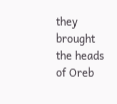they brought the heads of Oreb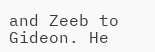and Zeeb to Gideon. He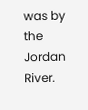was by the Jordan River.